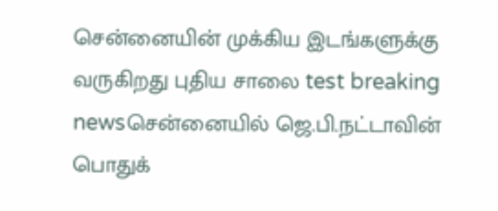சென்னையின் முக்கிய இடங்களுக்கு வருகிறது புதிய சாலை test breaking newsசென்னையில் ஜெ.பி.நட்டாவின் பொதுக்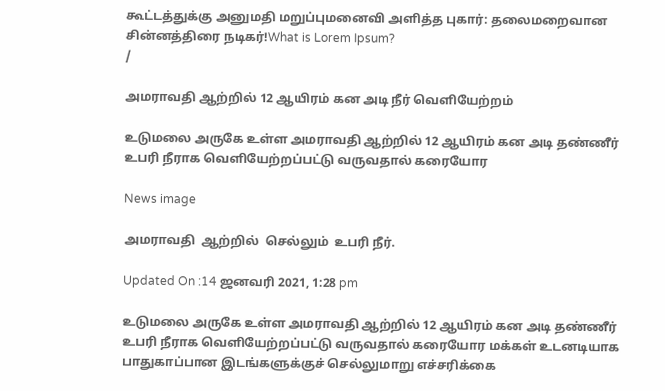கூட்டத்துக்கு அனுமதி மறுப்புமனைவி அளித்த புகார்: தலைமறைவான சின்னத்திரை நடிகர்!What is Lorem Ipsum?
/

அமராவதி ஆற்றில் 12 ஆயிரம் கன அடி நீர் வெளியேற்றம்

உடுமலை அருகே உள்ள அமராவதி ஆற்றில் 12 ஆயிரம் கன அடி தண்ணீர் உபரி நீராக வெளியேற்றப்பட்டு வருவதால் கரையோர

News image

அமராவதி  ஆற்றில்  செல்லும்  உபரி நீர்.

Updated On :14 ஜனவரி 2021, 1:28 pm

உடுமலை அருகே உள்ள அமராவதி ஆற்றில் 12 ஆயிரம் கன அடி தண்ணீர் உபரி நீராக வெளியேற்றப்பட்டு வருவதால் கரையோர மக்கள் உடனடியாக பாதுகாப்பான இடங்களுக்குச் செல்லுமாறு எச்சரிக்கை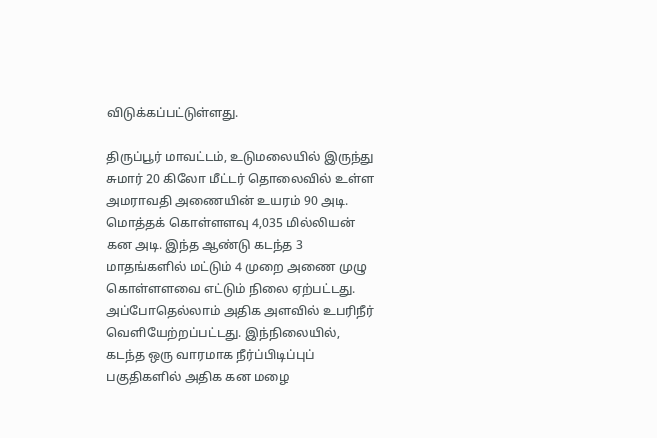விடுக்கப்பட்டுள்ளது.

திருப்பூர் மாவட்டம், உடுமலையில் இருந்து சுமார் 20 கிலோ மீட்டர் தொலைவில் உள்ள அமராவதி அணையின் உயரம் 90 அடி. மொத்தக் கொள்ளளவு 4,035 மில்லியன் கன அடி. இந்த ஆண்டு கடந்த 3 மாதங்களில் மட்டும் 4 முறை அணை முழு கொள்ளளவை எட்டும் நிலை ஏற்பட்டது. அப்போதெல்லாம் அதிக அளவில் உபரிநீர் வெளியேற்றப்பட்டது. இந்நிலையில், கடந்த ஒரு வாரமாக நீர்ப்பிடிப்புப் பகுதிகளில் அதிக கன மழை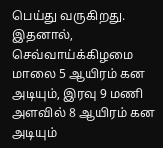பெய்து வருகிறது. இதனால், செவ்வாய்க்கிழமை மாலை 5 ஆயிரம் கன அடியும், இரவு 9 மணி அளவில் 8 ஆயிரம் கன அடியும்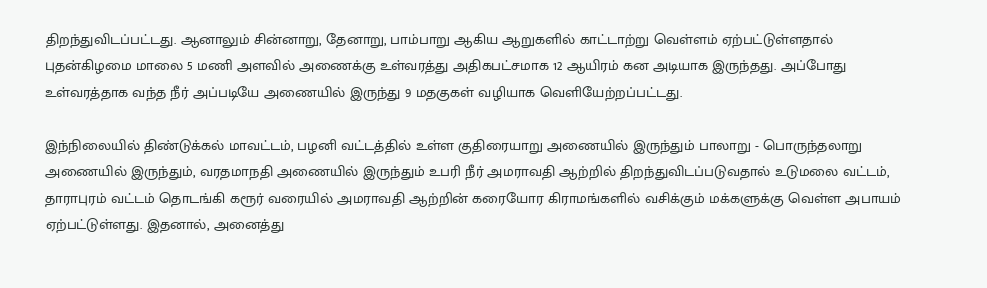திறந்துவிடப்பட்டது. ஆனாலும் சின்னாறு, தேனாறு, பாம்பாறு ஆகிய ஆறுகளில் காட்டாற்று வெள்ளம் ஏற்பட்டுள்ளதால் புதன்கிழமை மாலை 5 மணி அளவில் அணைக்கு உள்வரத்து அதிகபட்சமாக 12 ஆயிரம் கன அடியாக இருந்தது. அப்போது உள்வரத்தாக வந்த நீர் அப்படியே அணையில் இருந்து 9 மதகுகள் வழியாக வெளியேற்றப்பட்டது.

இந்நிலையில் திண்டுக்கல் மாவட்டம், பழனி வட்டத்தில் உள்ள குதிரையாறு அணையில் இருந்தும் பாலாறு - பொருந்தலாறு அணையில் இருந்தும், வரதமாநதி அணையில் இருந்தும் உபரி நீர் அமராவதி ஆற்றில் திறந்துவிடப்படுவதால் உடுமலை வட்டம், தாராபுரம் வட்டம் தொடங்கி கரூர் வரையில் அமராவதி ஆற்றின் கரையோர கிராமங்களில் வசிக்கும் மக்களுக்கு வெள்ள அபாயம் ஏற்பட்டுள்ளது. இதனால், அனைத்து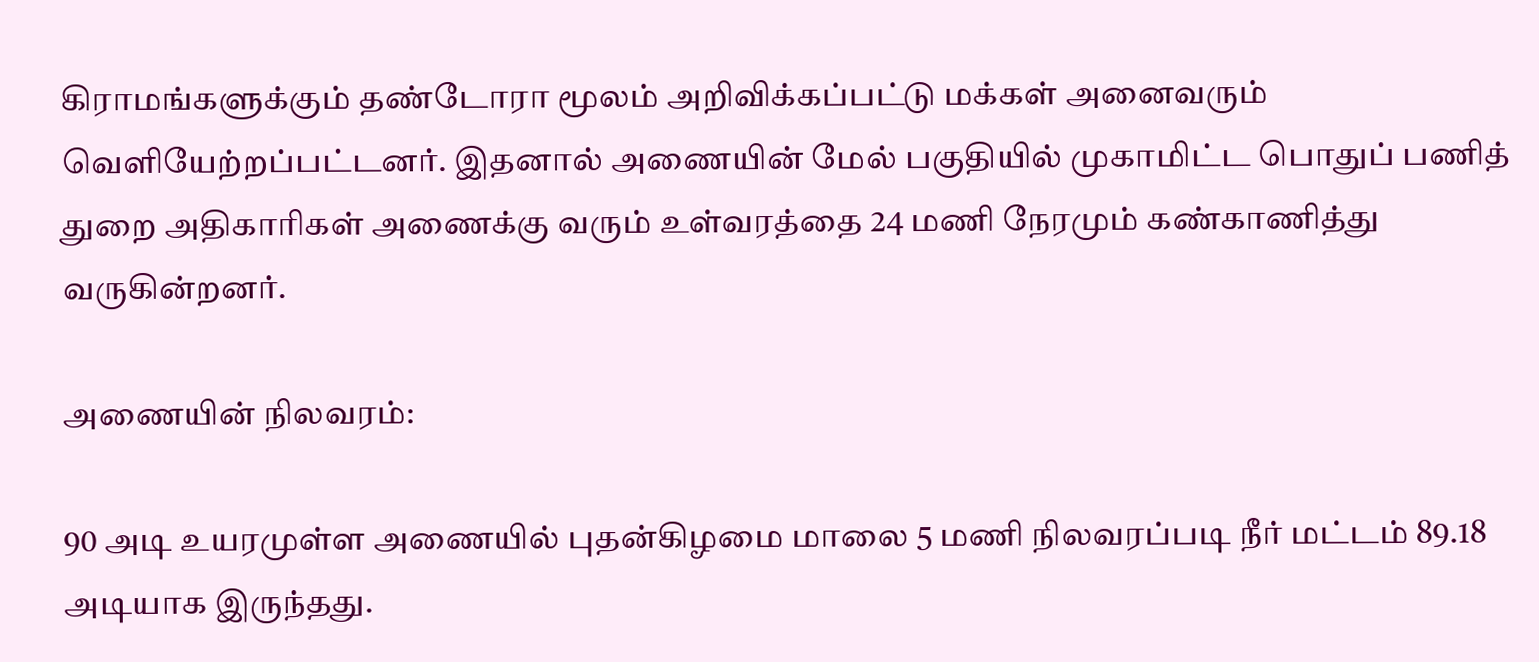கிராமங்களுக்கும் தண்டோரா மூலம் அறிவிக்கப்பட்டு மக்கள் அனைவரும் வெளியேற்றப்பட்டனர். இதனால் அணையின் மேல் பகுதியில் முகாமிட்ட பொதுப் பணித் துறை அதிகாரிகள் அணைக்கு வரும் உள்வரத்தை 24 மணி நேரமும் கண்காணித்து வருகின்றனர்.

அணையின் நிலவரம்:

90 அடி உயரமுள்ள அணையில் புதன்கிழமை மாலை 5 மணி நிலவரப்படி நீர் மட்டம் 89.18 அடியாக இருந்தது.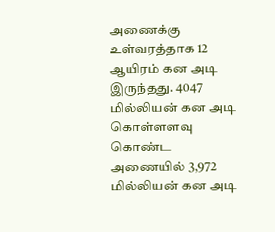அணைக்கு உள்வரத்தாக 12 ஆயிரம் கன அடி இருந்தது. 4047 மில்லியன் கன அடி கொள்ளளவு கொண்ட அணையில் 3,972 மில்லியன் கன அடி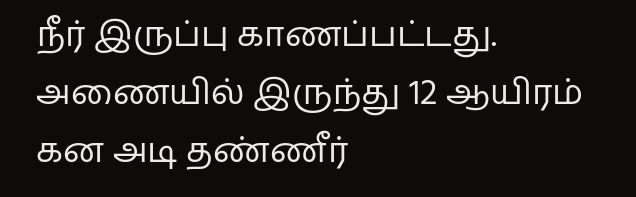நீர் இருப்பு காணப்பட்டது. அணையில் இருந்து 12 ஆயிரம் கன அடி தண்ணீர்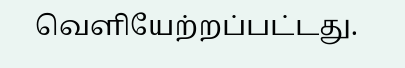வெளியேற்றப்பட்டது.